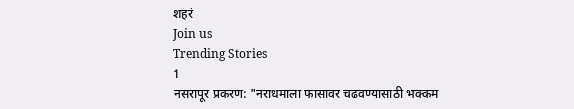शहरं
Join us
Trending Stories
1
नसरापूर प्रकरण: "नराधमाला फासावर चढवण्यासाठी भक्कम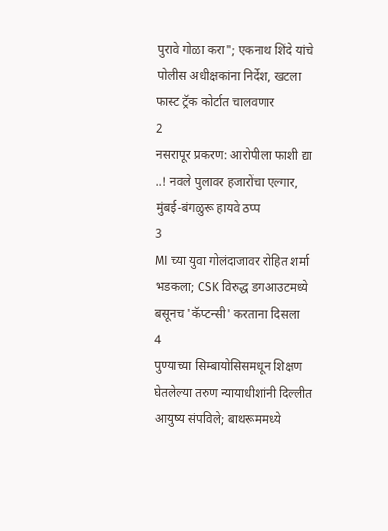पुरावे गोळा करा"; एकनाथ शिंदे यांचे पोलीस अधीक्षकांना निर्देश, खटला फास्ट ट्रॅक कोर्टात चालवणार
2
नसरापूर प्रकरण: आरोपीला फाशी द्या ..! नवले पुलावर हजारोंचा एल्गार, मुंबई-बंगळुरू हायवे ठप्प
3
MI च्या युवा गोलंदाजावर रोहित शर्मा भडकला; CSK विरुद्ध डगआउटमध्ये बसूनच 'कॅप्टन्सी' करताना दिसला
4
पुण्याच्या सिम्बायोसिसमधून शिक्षण घेतलेल्या तरुण न्यायाधीशांनी दिल्लीत आयुष्य संपविले; बाथरूममध्ये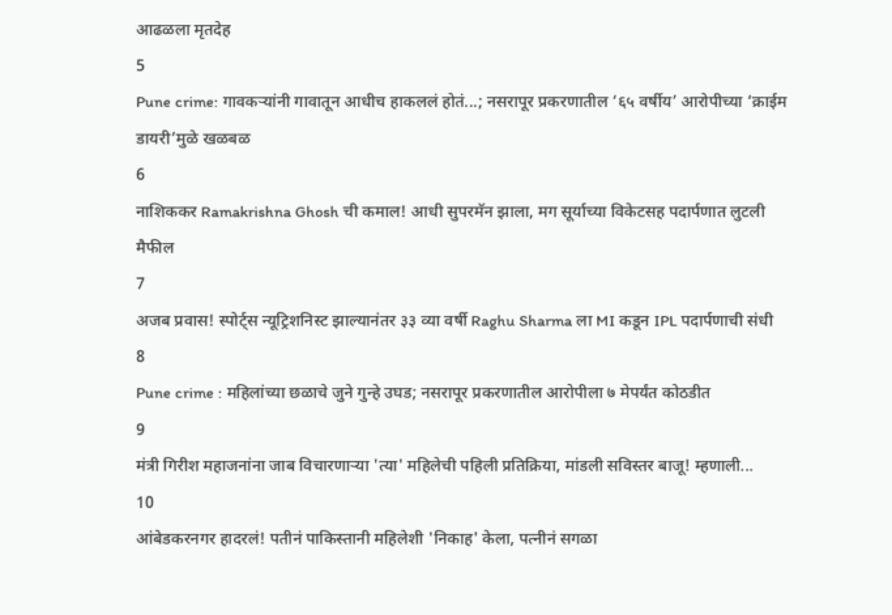आढळला मृतदेह
5
Pune crime: गावकऱ्यांनी गावातून आधीच हाकललं होतं...; नसरापूर प्रकरणातील ‘६५ वर्षीय’ आरोपीच्या ‘क्राईम डायरी’मुळे खळबळ
6
नाशिककर Ramakrishna Ghosh ची कमाल! आधी सुपरमॅन झाला, मग सूर्याच्या विकेटसह पदार्पणात लुटली मैफील
7
अजब प्रवास! स्पोर्ट्स न्यूट्रिशनिस्ट झाल्यानंतर ३३ व्या वर्षी Raghu Sharma ला MI कडून IPL पदार्पणाची संधी
8
Pune crime : महिलांच्या छळाचे जुने गुन्हे उघड; नसरापूर प्रकरणातील आरोपीला ७ मेपर्यंत कोठडीत
9
मंत्री गिरीश महाजनांना जाब विचारणाऱ्या 'त्या' महिलेची पहिली प्रतिक्रिया, मांडली सविस्तर बाजू! म्हणाली...
10
आंबेडकरनगर हादरलं! पतीनं पाकिस्तानी महिलेशी 'निकाह' केला, पत्नीनं सगळा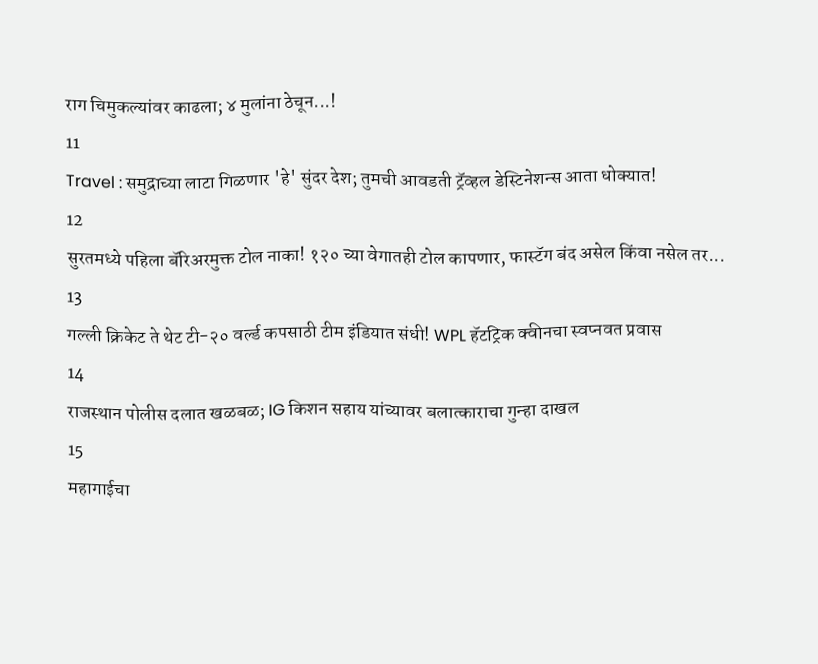राग चिमुकल्यांवर काढला; ४ मुलांना ठेचून...!
11
Travel : समुद्राच्या लाटा गिळणार 'हे' सुंदर देश; तुमची आवडती ट्रॅव्हल डेस्टिनेशन्स आता धोक्यात!
12
सुरतमध्ये पहिला बॅरिअरमुक्त टोल नाका! १२० च्या वेगातही टोल कापणार, फास्टॅग बंद असेल किंवा नसेल तर...
13
गल्ली क्रिकेट ते थेट टी-२० वर्ल्ड कपसाठी टीम इंडियात संधी! WPL हॅटट्रिक क्वीनचा स्वप्नवत प्रवास
14
राजस्थान पोलीस दलात खळबळ; IG किशन सहाय यांच्यावर बलात्काराचा गुन्हा दाखल
15
महागाईचा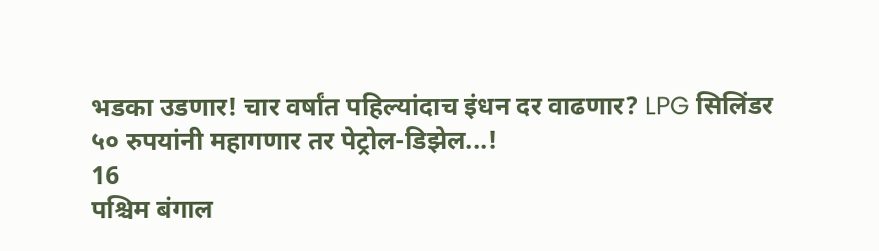भडका उडणार! चार वर्षांत पहिल्यांदाच इंधन दर वाढणार? LPG सिलिंडर ५० रुपयांनी महागणार तर पेट्रोल-डिझेल...!
16
पश्चिम बंगाल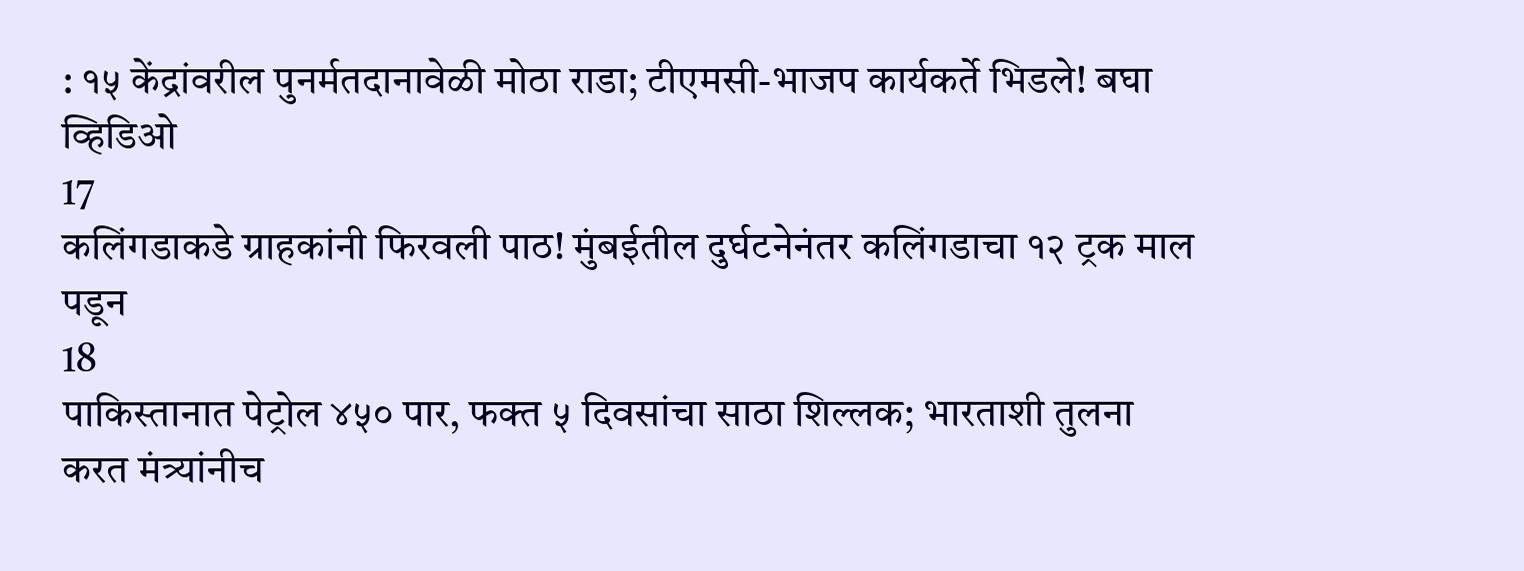: १५ केंद्रांवरील पुनर्मतदानावेळी मोठा राडा; टीएमसी-भाजप कार्यकर्ते भिडले! बघा व्हिडिओ
17
कलिंगडाकडे ग्राहकांनी फिरवली पाठ! मुंबईतील दुर्घटनेनंतर कलिंगडाचा १२ ट्रक माल पडून
18
पाकिस्तानात पेट्रोल ४५० पार, फक्त ५ दिवसांचा साठा शिल्लक; भारताशी तुलना करत मंत्र्यांनीच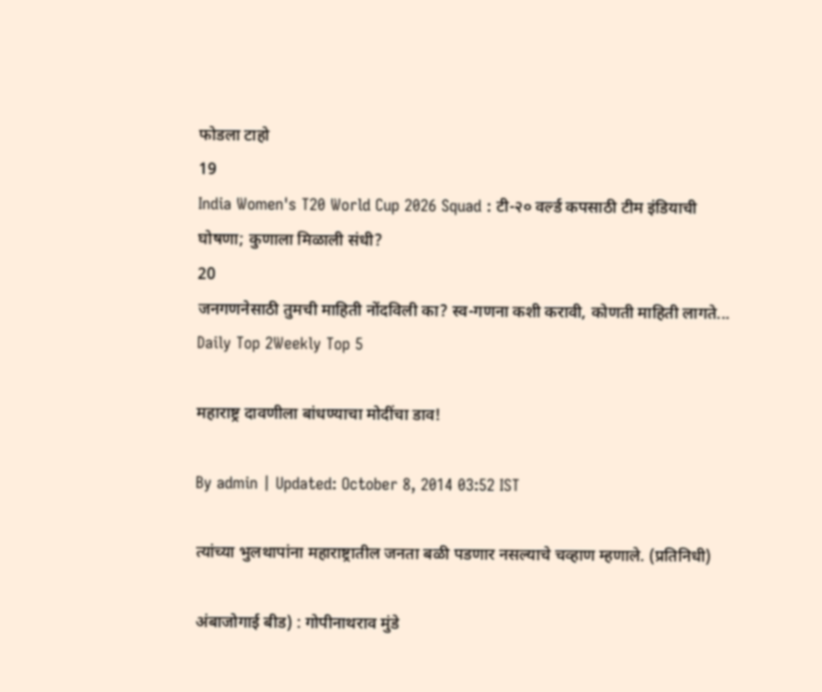फोडला टाहो
19
India Women's T20 World Cup 2026 Squad : टी-२० वर्ल्ड कपसाठी टीम इंडियाची घोषणा; कुणाला मिळाली संधी?
20
जनगणनेसाठी तुमची माहिती नोंदविली का? स्व-गणना कशी करावी, कोणती माहिती लागते...
Daily Top 2Weekly Top 5

महाराष्ट्र दावणीला बांधण्याचा मोदींचा डाव!

By admin | Updated: October 8, 2014 03:52 IST

त्यांच्या भुलथापांना महाराष्ट्रातील जनता बळी पडणार नसल्याचे चव्हाण म्हणाले. (प्रतिनिधी)

अंबाजोगाई बीड) : गोपीनाथराव मुंडे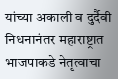यांच्या अकाली व दुर्दैवी निधनानंतर महाराष्ट्रात भाजपाकडे नेतृत्वाचा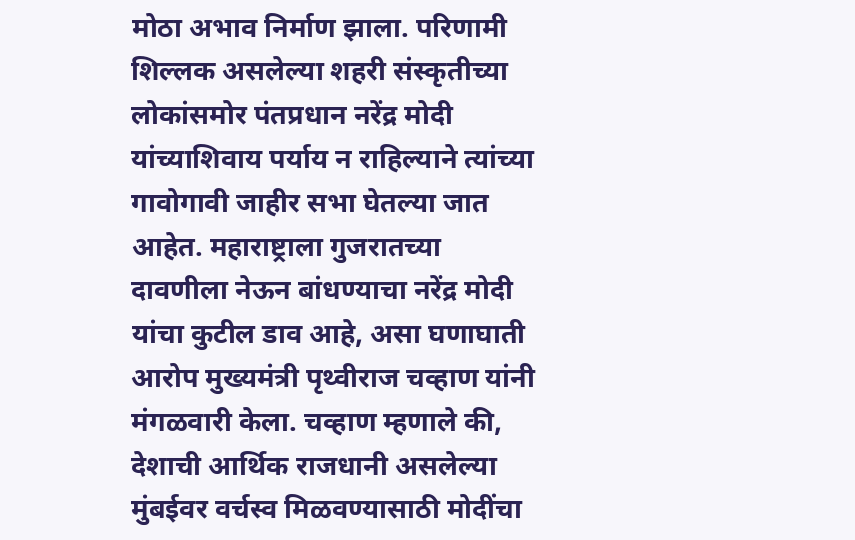मोठा अभाव निर्माण झाला. परिणामी शिल्लक असलेल्या शहरी संस्कृतीच्या लोकांसमोर पंतप्रधान नरेंद्र मोदी यांच्याशिवाय पर्याय न राहिल्याने त्यांच्या गावोगावी जाहीर सभा घेतल्या जात आहेत. महाराष्ट्राला गुजरातच्या दावणीला नेऊन बांधण्याचा नरेंद्र मोदी यांचा कुटील डाव आहे, असा घणाघाती आरोप मुख्यमंत्री पृथ्वीराज चव्हाण यांनी मंगळवारी केला. चव्हाण म्हणाले की, देशाची आर्थिक राजधानी असलेल्या मुंबईवर वर्चस्व मिळवण्यासाठी मोदींचा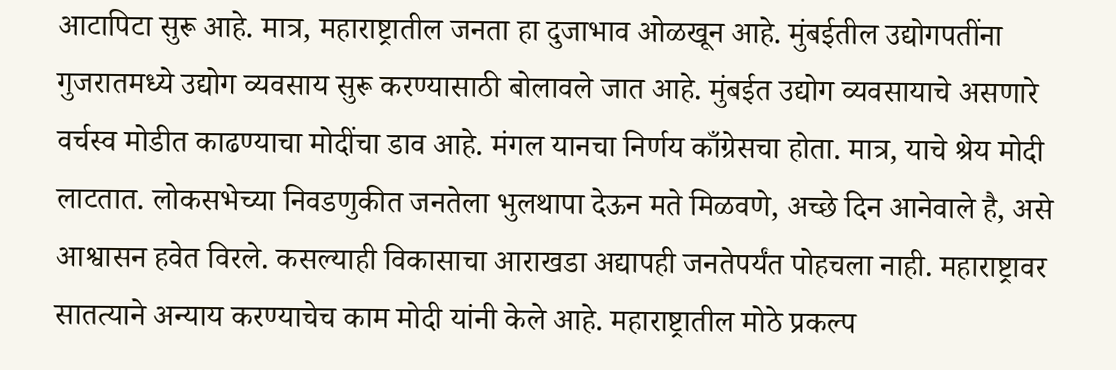आटापिटा सुरू आहे. मात्र, महाराष्ट्रातील जनता हा दुजाभाव ओळखून आहे. मुंबईतील उद्योगपतींना गुजरातमध्ये उद्योग व्यवसाय सुरू करण्यासाठी बोलावले जात आहे. मुंबईत उद्योग व्यवसायाचे असणारे वर्चस्व मोडीत काढण्याचा मोदींचा डाव आहे. मंगल यानचा निर्णय काँग्रेसचा होता. मात्र, याचे श्रेय मोदी लाटतात. लोकसभेच्या निवडणुकीत जनतेला भुलथापा देऊन मते मिळवणे, अच्छे दिन आनेवाले है, असे आश्वासन हवेत विरले. कसल्याही विकासाचा आराखडा अद्यापही जनतेपर्यंत पोहचला नाही. महाराष्ट्रावर सातत्याने अन्याय करण्याचेच काम मोदी यांनी केले आहे. महाराष्ट्रातील मोठे प्रकल्प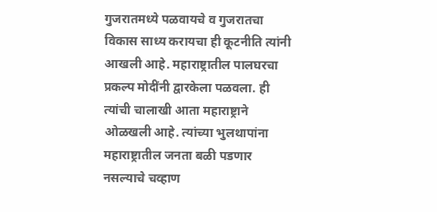गुजरातमध्ये पळवायचे व गुजरातचा विकास साध्य करायचा ही कूटनीति त्यांनी आखली आहे. महाराष्ट्रातील पालघरचा प्रकल्प मोदींनी द्वारकेला पळवला. ही त्यांची चालाखी आता महाराष्ट्राने ओळखली आहे. त्यांच्या भुलथापांना महाराष्ट्रातील जनता बळी पडणार नसल्याचे चव्हाण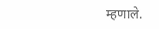म्हणाले.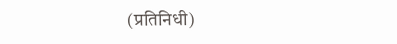(प्रतिनिधी)